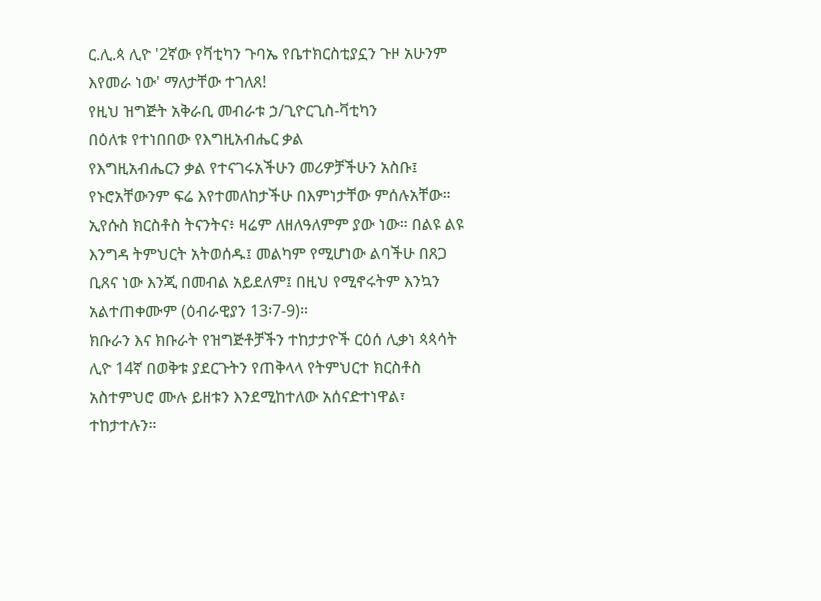ር.ሊ.ጳ ሊዮ '2ኛው የቫቲካን ጉባኤ የቤተክርስቲያኗን ጉዞ አሁንም እየመራ ነው' ማለታቸው ተገለጸ!
የዚህ ዝግጅት አቅራቢ መብራቱ ኃ/ጊዮርጊስ-ቫቲካን
በዕለቱ የተነበበው የእግዚአብሔር ቃል
የእግዚአብሔርን ቃል የተናገሩአችሁን መሪዎቻችሁን አስቡ፤ የኑሮአቸውንም ፍሬ እየተመለከታችሁ በእምነታቸው ምሰሉአቸው። ኢየሱስ ክርስቶስ ትናንትና፥ ዛሬም ለዘለዓለምም ያው ነው። በልዩ ልዩ እንግዳ ትምህርት አትወሰዱ፤ መልካም የሚሆነው ልባችሁ በጸጋ ቢጸና ነው እንጂ በመብል አይደለም፤ በዚህ የሚኖሩትም እንኳን አልተጠቀሙም (ዕብራዊያን 13፡7-9)።
ክቡራን እና ክቡራት የዝግጅቶቻችን ተከታታዮች ርዕሰ ሊቃነ ጳጳሳት ሊዮ 14ኛ በወቅቱ ያደርጉትን የጠቅላላ የትምህርተ ክርስቶስ አስተምህሮ ሙሉ ይዘቱን እንደሚከተለው አሰናድተነዋል፣ ተከታተሉን።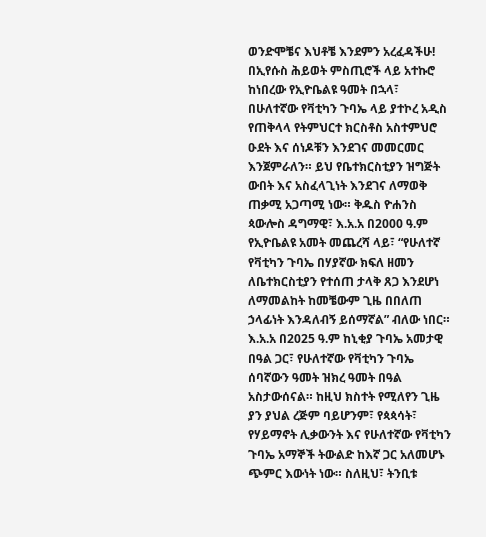ወንድሞቼና እህቶቼ እንደምን አረፈዳችሁ!
በኢየሱስ ሕይወት ምስጢሮች ላይ አተኩሮ ከነበረው የኢዮቤልዩ ዓመት በኋላ፣ በሁለተኛው የቫቲካን ጉባኤ ላይ ያተኮረ አዲስ የጠቅላላ የትምህርተ ክርስቶስ አስተምህሮ ዑደት እና ሰነዶቹን እንደገና መመርመር እንጀምራለን። ይህ የቤተክርስቲያን ዝግጅት ውበት እና አስፈላጊነት እንደገና ለማወቅ ጠቃሚ አጋጣሚ ነው። ቅዱስ ዮሐንስ ጳውሎስ ዳግማዊ፣ እ.አ.አ በ2000 ዓ.ም የኢዮቤልዩ አመት መጨረሻ ላይ፣ “የሁለተኛ የቫቲካን ጉባኤ በሃያኛው ክፍለ ዘመን ለቤተክርስቲያን የተሰጠ ታላቅ ጸጋ እንደሆነ ለማመልከት ከመቼውም ጊዜ በበለጠ ኃላፊነት እንዳለብኝ ይሰማኛል” ብለው ነበር።
እ.አ.አ በ2025 ዓ.ም ከኒቂያ ጉባኤ አመታዊ በዓል ጋር፣ የሁለተኛው የቫቲካን ጉባኤ ሰባኛውን ዓመት ዝክረ ዓመት በዓል አስታውሰናል። ከዚህ ክስተት የሚለየን ጊዜ ያን ያህል ረጅም ባይሆንም፣ የጳጳሳት፣ የሃይማኖት ሊቃውንት እና የሁለተኛው የቫቲካን ጉባኤ አማኞች ትውልድ ከእኛ ጋር አለመሆኑ ጭምር እውነት ነው። ስለዚህ፣ ትንቢቱ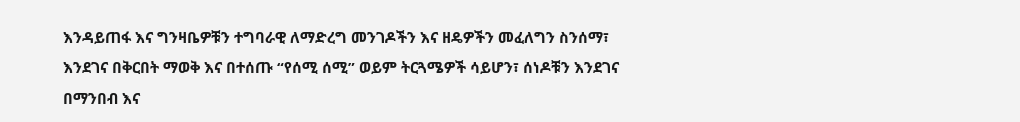እንዳይጠፋ እና ግንዛቤዎቹን ተግባራዊ ለማድረግ መንገዶችን እና ዘዴዎችን መፈለግን ስንሰማ፣ እንደገና በቅርበት ማወቅ እና በተሰጡ “የሰሚ ሰሚ” ወይም ትርጓሜዎች ሳይሆን፣ ሰነዶቹን እንደገና በማንበብ እና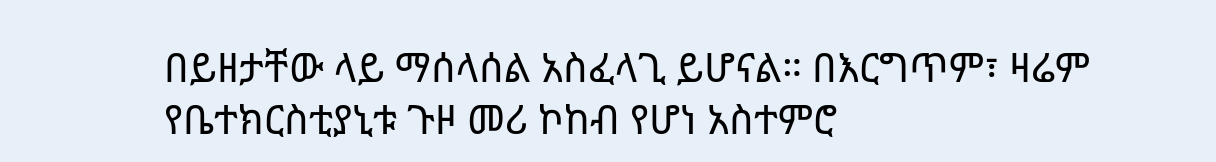በይዘታቸው ላይ ማሰላሰል አስፈላጊ ይሆናል። በእርግጥም፣ ዛሬም የቤተክርስቲያኒቱ ጉዞ መሪ ኮከብ የሆነ አስተምሮ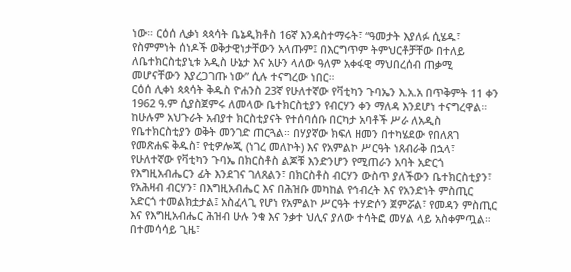ነው። ርዕሰ ሊቃነ ጳጳሳት ቤኔዲክቶስ 16ኛ እንዳስተማሩት፣ “ዓመታት እያለፉ ሲሄዱ፣ የስምምነት ሰነዶች ወቅታዊነታቸውን አላጡም፤ በእርግጥም ትምህርቶቻቸው በተለይ ለቤተክርስቲያኒቱ አዲስ ሁኔታ እና አሁን ላለው ዓለም አቀፋዊ ማህበረሰብ ጠቃሚ መሆናቸውን እያረጋገጡ ነው” ሲሉ ተናግረው ነበር።
ርዕሰ ሊቀነ ጳጳሳት ቅዱስ ዮሐንስ 23ኛ የሁለተኛው የቫቲካን ጉባኤን እ.አ.አ በጥቅምት 11 ቀን 1962 ዓ.ም ሲያስጀምሩ ለመላው ቤተክርስቲያን የብርሃን ቀን ማለዳ እንደሆነ ተናግረዋል። ከሁሉም አህጉራት አብያተ ክርስቲያናት የተሰባሰቡ በርካታ አባቶች ሥራ ለአዲስ የቤተክርስቲያን ወቅት መንገድ ጠርጓል። በሃያኛው ክፍለ ዘመን በተካሄደው የበለጸገ የመጽሐፍ ቅዱስ፣ የቲዎሎጂ (ነገረ መለኮት) እና የአምልኮ ሥርዓት ነጸብራቅ በኋላ፣ የሁለተኛው የቫቲካን ጉባኤ በክርስቶስ ልጆቹ እንድንሆን የሚጠራን አባት አድርጎ የእግዚአብሔርን ፊት እንደገና ገለጸልን፣ በክርስቶስ ብርሃን ውስጥ ያለችውን ቤተክርስቲያን፣ የአሕዛብ ብርሃን፣ በእግዚአብሔር እና በሕዝቡ መካከል የኅብረት እና የአንድነት ምስጢር አድርጎ ተመልክቷታል፤ አስፈላጊ የሆነ የአምልኮ ሥርዓት ተሃድሶን ጀምሯል፣ የመዳን ምስጢር እና የእግዚአብሔር ሕዝብ ሁሉ ንቁ እና ንቃተ ህሊና ያለው ተሳትፎ መሃል ላይ አስቀምጧል። በተመሳሳይ ጊዜ፣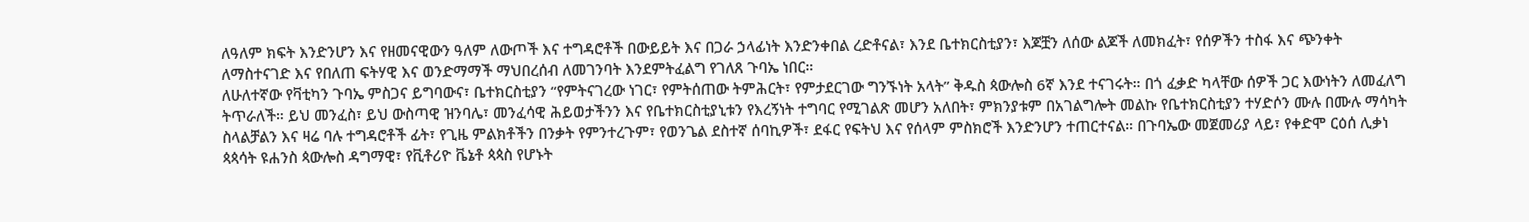ለዓለም ክፍት እንድንሆን እና የዘመናዊውን ዓለም ለውጦች እና ተግዳሮቶች በውይይት እና በጋራ ኃላፊነት እንድንቀበል ረድቶናል፣ እንደ ቤተክርስቲያን፣ እጆቿን ለሰው ልጆች ለመክፈት፣ የሰዎችን ተስፋ እና ጭንቀት ለማስተናገድ እና የበለጠ ፍትሃዊ እና ወንድማማች ማህበረሰብ ለመገንባት እንደምትፈልግ የገለጸ ጉባኤ ነበር።
ለሁለተኛው የቫቲካን ጉባኤ ምስጋና ይግባውና፣ ቤተክርስቲያን “የምትናገረው ነገር፣ የምትሰጠው ትምሕርት፣ የምታደርገው ግንኙነት አላት” ቅዱስ ጳውሎስ 6ኛ እንደ ተናገሩት። በጎ ፈቃድ ካላቸው ሰዎች ጋር እውነትን ለመፈለግ ትጥራለች። ይህ መንፈስ፣ ይህ ውስጣዊ ዝንባሌ፣ መንፈሳዊ ሕይወታችንን እና የቤተክርስቲያኒቱን የእረኝነት ተግባር የሚገልጽ መሆን አለበት፣ ምክንያቱም በአገልግሎት መልኩ የቤተክርስቲያን ተሃድሶን ሙሉ በሙሉ ማሳካት ስላልቻልን እና ዛሬ ባሉ ተግዳሮቶች ፊት፣ የጊዜ ምልክቶችን በንቃት የምንተረጉም፣ የወንጌል ደስተኛ ሰባኪዎች፣ ደፋር የፍትህ እና የሰላም ምስክሮች እንድንሆን ተጠርተናል። በጉባኤው መጀመሪያ ላይ፣ የቀድሞ ርዕሰ ሊቃነ ጳጳሳት ዩሐንስ ጳውሎስ ዳግማዊ፣ የቪቶሪዮ ቬኔቶ ጳጳስ የሆኑት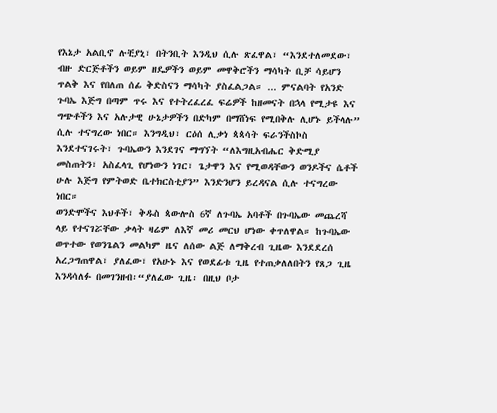የእኔታ አልቢኖ ሉቺያኒ፣ በትንቢት እንዲህ ሲሉ ጽፈዋል፣ “እንደተለመደው፣ ብዙ ድርጅቶችን ወይም ዘዴዎችን ወይም መዋቅሮችን ማሳካት ቢቻ ሳይሆን ጥልቅ እና የበለጠ ሰፊ ቅድስናን ማሳካት ያስፈልጋል። ... ምናልባት የአንድ ጉባኤ እጅግ በጣም ጥሩ እና የተትረፈረፈ ፍሬዎች ከዘመናት በኋላ የሚታዩ እና ግጭቶችን እና አሉታዊ ሁኔታዎችን በድካም በማሸነፍ የሚበቅሉ ሊሆኑ ይችላሉ” ሲሉ ተናግረው ነበር። እንግዲህ፣ ርዕሰ ሊቃነ ጳጳሳት ፍራንችስኮስ እንደተናገሩት፣ ጉባኤውን እንደገና ማግኘት “ለእግዚአብሔር ቅድሚያ መስጠትን፣ አስፈላጊ የሆነውን ነገር፣ ጌታዋን እና የሚወዳቸውን ወንዶችና ሴቶች ሁሉ እጅግ የምትወድ ቤተክርስቲያን” እንድንሆን ይረዳናል ሲሉ ተናግረው ነበር።
ወንድሞችና እህቶች፣ ቅዱስ ጳውሎስ 6ኛ ለጉባኤ አባቶች በጉባኤው መጨረሻ ላይ የተናገሯቸው ቃላት ዛሬም ለእኛ መሪ መርህ ሆነው ቀጥለዋል። ከጉባኤው ወጥተው የወንጌልን መልካም ዜና ለሰው ልጅ ለማቅረብ ጊዜው እንደደረሰ አረጋግጠዋል፣ ያለፈው፣ የአሁኑ እና የወደፊቱ ጊዜ የተጠቃለለበትን የጸጋ ጊዜ እንዳሳለፉ በመገንዘብ፡“ያለፈው ጊዜ፡ በዚህ ቦታ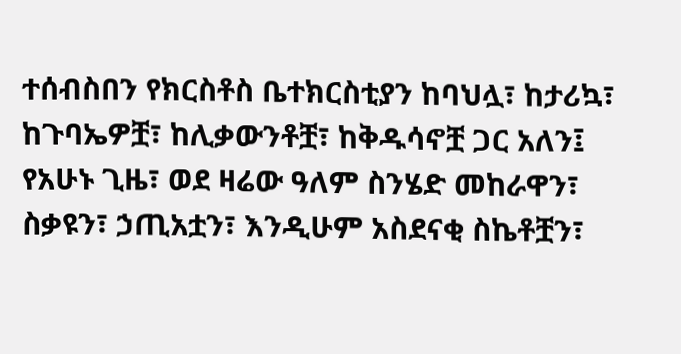ተሰብስበን የክርስቶስ ቤተክርስቲያን ከባህሏ፣ ከታሪኳ፣ ከጉባኤዎቿ፣ ከሊቃውንቶቿ፣ ከቅዱሳኖቿ ጋር አለን፤ የአሁኑ ጊዜ፣ ወደ ዛሬው ዓለም ስንሄድ መከራዋን፣ ስቃዩን፣ ኃጢአቷን፣ እንዲሁም አስደናቂ ስኬቶቿን፣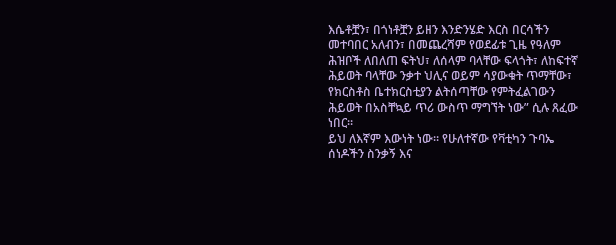እሴቶቿን፣ በጎነቶቿን ይዘን እንድንሄድ እርስ በርሳችን መተባበር አለብን፣ በመጨረሻም የወደፊቱ ጊዜ የዓለም ሕዝቦች ለበለጠ ፍትህ፣ ለሰላም ባላቸው ፍላጎት፣ ለከፍተኛ ሕይወት ባላቸው ንቃተ ህሊና ወይም ሳያውቁት ጥማቸው፣ የክርስቶስ ቤተክርስቲያን ልትሰጣቸው የምትፈልገውን ሕይወት በአስቸኳይ ጥሪ ውስጥ ማግኘት ነው” ሲሉ ጸፈው ነበር።
ይህ ለእኛም እውነት ነው። የሁለተኛው የቫቲካን ጉባኤ ሰነዶችን ስንቃኝ እና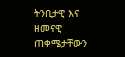ትንቢታዊ እና ዘመናዊ ጠቀሜታቸውን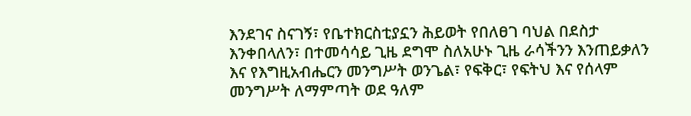እንደገና ስናገኝ፣ የቤተክርስቲያኗን ሕይወት የበለፀገ ባህል በደስታ እንቀበላለን፣ በተመሳሳይ ጊዜ ደግሞ ስለአሁኑ ጊዜ ራሳችንን እንጠይቃለን እና የእግዚአብሔርን መንግሥት ወንጌል፣ የፍቅር፣ የፍትህ እና የሰላም መንግሥት ለማምጣት ወደ ዓለም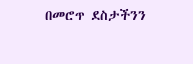በመሮጥ ደስታችንን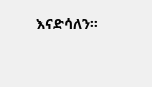እናድሳለን።